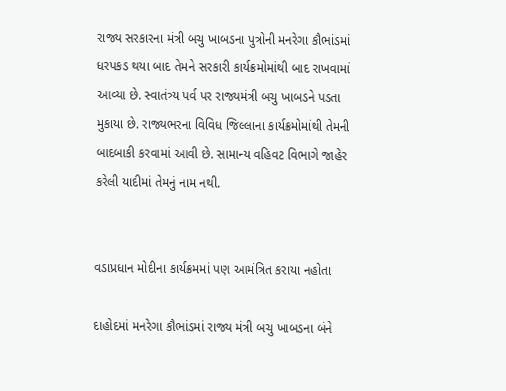રાજ્ય સરકારના મંત્રી બચુ ખાબડના પુત્રોની મનરેગા કૌભાંડમાં ધરપકડ થયા બાદ તેમને સરકારી કાર્યક્રમોમાંથી બાદ રાખવામાં આવ્યા છે. સ્વાતંત્ર્ય પર્વ પર રાજ્યમંત્રી બચુ ખાબડને પડતા મુકાયા છે. રાજ્યભરના વિવિધ જિલ્લાના કાર્યક્રમોમાંથી તેમની બાદબાકી કરવામાં આવી છે. સામાન્ય વહિવટ વિભાગે જાહેર કરેલી યાદીમાં તેમનું નામ નથી.


વડાપ્રધાન મોદીના કાર્યક્રમમાં પણ આમંત્રિત કરાયા નહોતા

દાહોદમાં મનરેગા કૌભાંડમાં રાજ્ય મંત્રી બચુ ખાબડના બંને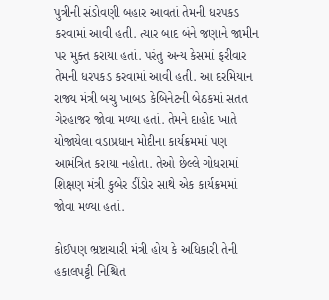પુત્રીની સંડોવણી બહાર આવતાં તેમની ધરપકડ કરવામાં આવી હતી. ત્યાર બાદ બંને જણાને જામીન પર મુક્ત કરાયા હતાં. પરંતુ અન્ય કેસમાં ફરીવાર તેમની ધરપકડ કરવામાં આવી હતી. આ દરમિયાન રાજ્ય મંત્રી બચુ ખાબડ કેબિનેટની બેઠકમાં સતત ગેરહાજર જોવા મળ્યા હતાં. તેમને દાહોદ ખાતે યોજાયેલા વડાપ્રધાન મોદીના કાર્યક્રમમાં પણ આમંત્રિત કરાયા નહોતા. તેઓ છેલ્લે ગોધરામાં શિક્ષણ મંત્રી કુબેર ડીંડોર સાથે એક કાર્યક્રમમાં જોવા મળ્યા હતાં.

કોઈપણ ભ્રષ્ટાચારી મંત્રી હોય કે અધિકારી તેની હકાલપટ્ટી નિશ્ચિત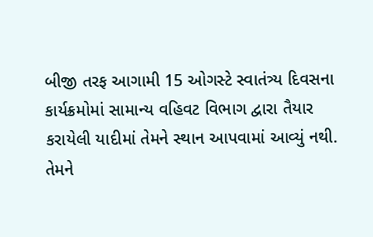બીજી તરફ આગામી 15 ઓગસ્ટે સ્વાતંત્ર્ય દિવસના કાર્યક્રમોમાં સામાન્ય વહિવટ વિભાગ દ્વારા તૈયાર કરાયેલી યાદીમાં તેમને સ્થાન આપવામાં આવ્યું નથી. તેમને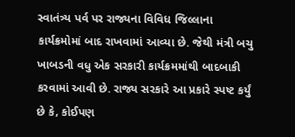સ્વાતંત્ર્ય પર્વ પર રાજ્યના વિવિધ જિલ્લાના કાર્યક્રમોમાં બાદ રાખવામાં આવ્યા છે. જેથી મંત્રી બચુ ખાબડની વધુ એક સરકારી કાર્યક્રમમાંથી બાદબાકી કરવામાં આવી છે. રાજ્ય સરકારે આ પ્રકારે સ્પષ્ટ કર્યું છે કે, કોઈપણ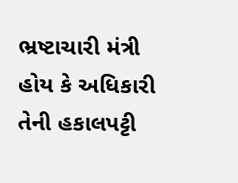ભ્રષ્ટાચારી મંત્રી હોય કે અધિકારી તેની હકાલપટ્ટી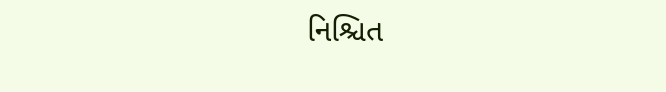નિશ્ચિત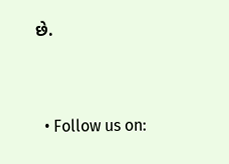છે.


  • Follow us on: